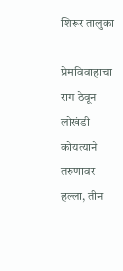शिरूर तालुका

प्रेमविवाहाचा राग ठेवून लोखंडी कोयत्याने तरुणावर हल्ला, तीन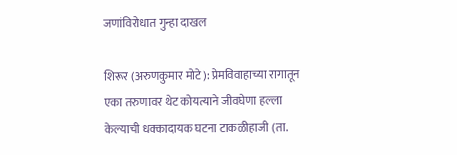जणांविरोधात गुन्हा दाखल

शिरूर (अरुणकुमार मोटे): प्रेमविवाहाच्या रागातून एका तरुणावर थेट कोयत्याने जीवघेणा हल्ला केल्याची धक्कादायक घटना टाकळीहाजी (ता.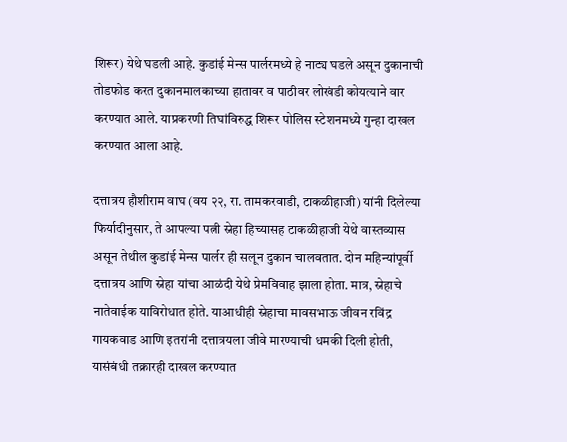शिरूर) येथे घडली आहे. कुडांई मेन्स पार्लरमध्ये हे नाट्य घडले असून दुकानाची तोडफोड करत दुकानमालकाच्या हातावर व पाठीवर लोखंडी कोयत्याने वार करण्यात आले. याप्रकरणी तिघांविरुद्ध शिरूर पोलिस स्टेशनमध्ये गुन्हा दाखल करण्यात आला आहे.

दत्तात्रय हौशीराम वाघ (वय २२, रा. तामकरवाडी, टाकळीहाजी) यांनी दिलेल्या फिर्यादीनुसार, ते आपल्या पत्नी स्नेहा हिच्यासह टाकळीहाजी येथे वास्तव्यास असून तेथील कुडांई मेन्स पार्लर ही सलून दुकान चालवतात. दोन महिन्यांपूर्वी दत्तात्रय आणि स्नेहा यांचा आळंदी येथे प्रेमविवाह झाला होता. मात्र, स्नेहाचे नातेवाईक याविरोधात होते. याआधीही स्नेहाचा मावसभाऊ जीवन रविंद्र गायकवाड आणि इतरांनी दत्तात्रयला जीवे मारण्याची धमकी दिली होती, यासंबंधी तक्रारही दाखल करण्यात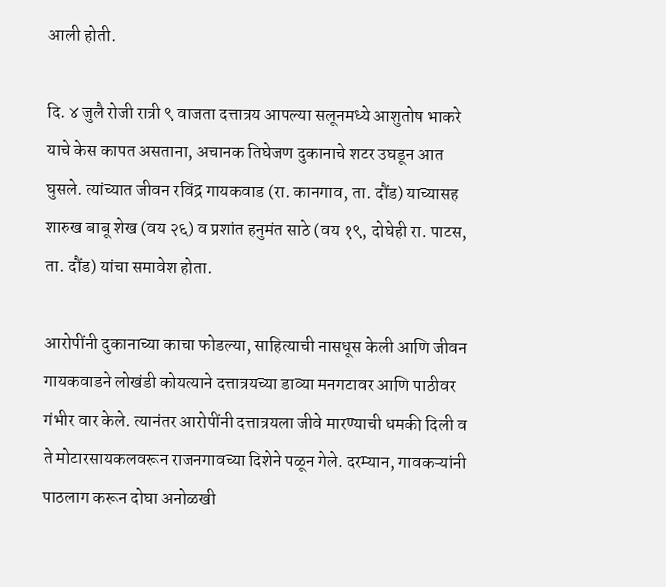आली होती.

दि. ४ जुलै रोजी रात्री ९ वाजता दत्तात्रय आपल्या सलूनमध्ये आशुतोष भाकरे याचे केस कापत असताना, अचानक तिघेजण दुकानाचे शटर उघडून आत घुसले. त्यांच्यात जीवन रविंद्र गायकवाड (रा. कानगाव, ता. दौंड) याच्यासह शारुख बाबू शेख (वय २६) व प्रशांत हनुमंत साठे (वय १९, दोघेही रा. पाटस, ता. दौंड) यांचा समावेश होता.

आरोपींनी दुकानाच्या काचा फोडल्या, साहित्याची नासधूस केली आणि जीवन गायकवाडने लोखंडी कोयत्याने दत्तात्रयच्या डाव्या मनगटावर आणि पाठीवर गंभीर वार केले. त्यानंतर आरोपींनी दत्तात्रयला जीवे मारण्याची धमकी दिली व ते मोटारसायकलवरून राजनगावच्या दिशेने पळून गेले. दरम्यान, गावकऱ्यांनी पाठलाग करून दोघा अनोळखी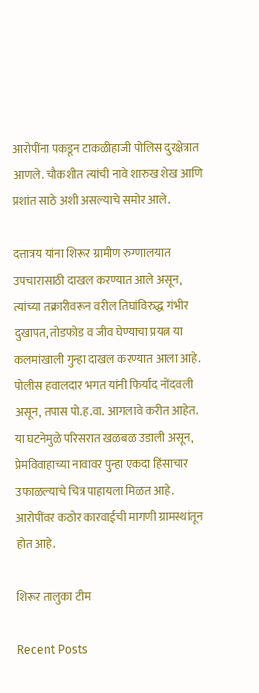आरोपींना पकडून टाकळीहाजी पोलिस दुरक्षेत्रात आणले. चौकशीत त्यांची नावे शारुख शेख आणि प्रशांत साठे अशी असल्याचे समोर आले.

दत्तात्रय यांना शिरूर ग्रामीण रुग्णालयात उपचारासाठी दाखल करण्यात आले असून, त्यांच्या तक्रारीवरून वरील तिघांविरुद्ध गंभीर दुखापत, तोडफोड व जीव घेण्याचा प्रयत्न या कलमांखाली गुन्हा दाखल करण्यात आला आहे. पोलीस हवालदार भगत यांनी फिर्याद नोंदवली असून, तपास पो.ह.वा. आगलावे करीत आहेत. या घटनेमुळे परिसरात खळबळ उडाली असून, प्रेमविवाहाच्या नावावर पुन्हा एकदा हिंसाचार उफाळल्याचे चित्र पाहायला मिळत आहे. आरोपींवर कठोर कारवाईची मागणी ग्रामस्थांतून होत आहे.

शिरूर तालुका टीम

Recent Posts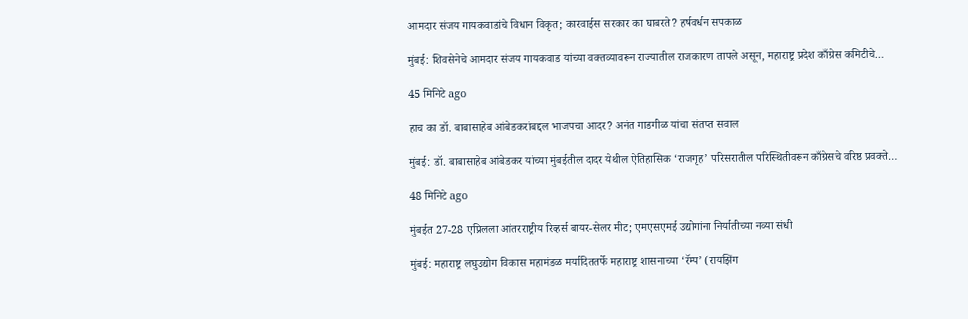आमदार संजय गायकवाडांचे विधान विकृत; कारवाईस सरकार का घाबरते? हर्षवर्धन सपकाळ

मुंबई: शिवसेनेचे आमदार संजय गायकवाड यांच्या वक्तव्यावरून राज्यातील राजकारण तापले असून, महाराष्ट्र प्रदेश काँग्रेस कमिटीचे…

45 मिनिटे ago

हाच का डॉ. बाबासाहेब आंबेडकरांबद्दल भाजपचा आदर? अनंत गाडगीळ यांचा संतप्त सवाल

मुंबई: डॉ. बाबासाहेब आंबेडकर यांच्या मुंबईतील दादर येथील ऐतिहासिक ‘राजगृह’ परिसरातील परिस्थितीवरून काँग्रेसचे वरिष्ठ प्रवक्ते…

48 मिनिटे ago

मुंबईत 27-28 एप्रिलला आंतरराष्ट्रीय रिव्हर्स बायर-सेलर मीट; एमएसएमई उद्योगांना निर्यातीच्या नव्या संधी

मुंबई: महाराष्ट्र लघुउद्योग विकास महामंडळ मर्यादिततर्फे महाराष्ट्र शासनाच्या ‘रॅम्प’ (रायझिंग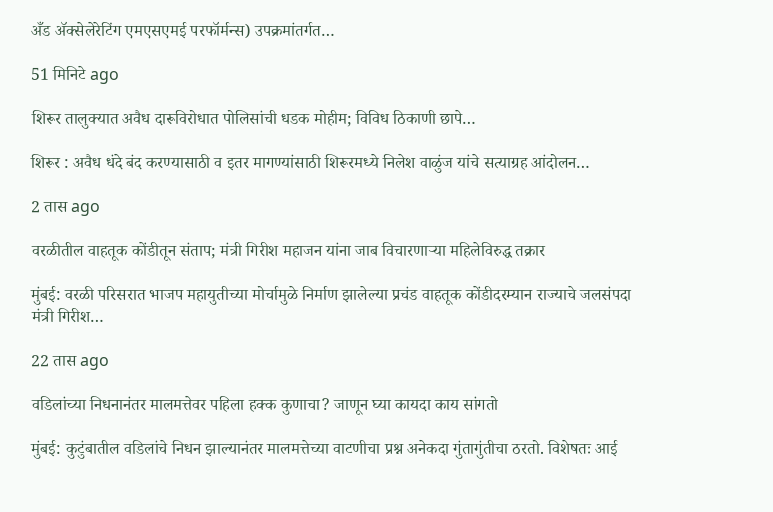अँड ॲक्सेलेरेटिंग एमएसएमई परफॉर्मन्स) उपक्रमांतर्गत…

51 मिनिटे ago

शिरूर तालुक्यात अवैध दारूविरोधात पोलिसांची धडक मोहीम; विविध ठिकाणी छापे…

शिरूर : अवैध धंदे बंद करण्यासाठी व इतर मागण्यांसाठी शिरूरमध्ये निलेश वाळुंज यांचे सत्याग्रह आंदोलन…

2 तास ago

वरळीतील वाहतूक कोंडीतून संताप; मंत्री गिरीश महाजन यांना जाब विचारणाऱ्या महिलेविरुद्ध तक्रार

मुंबई: वरळी परिसरात भाजप महायुतीच्या मोर्चामुळे निर्माण झालेल्या प्रचंड वाहतूक कोंडीदरम्यान राज्याचे जलसंपदा मंत्री गिरीश…

22 तास ago

वडिलांच्या निधनानंतर मालमत्तेवर पहिला हक्क कुणाचा? जाणून घ्या कायदा काय सांगतो

मुंबई: कुटुंबातील वडिलांचे निधन झाल्यानंतर मालमत्तेच्या वाटणीचा प्रश्न अनेकदा गुंतागुंतीचा ठरतो. विशेषतः आई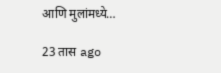आणि मुलांमध्ये…

23 तास ago